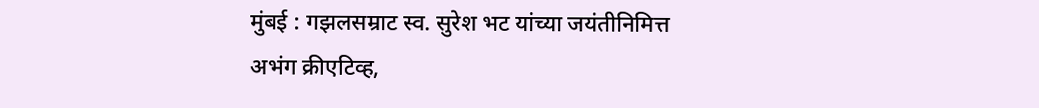मुंबई : गझलसम्राट स्व. सुरेश भट यांच्या जयंतीनिमित्त अभंग क्रीएटिव्ह,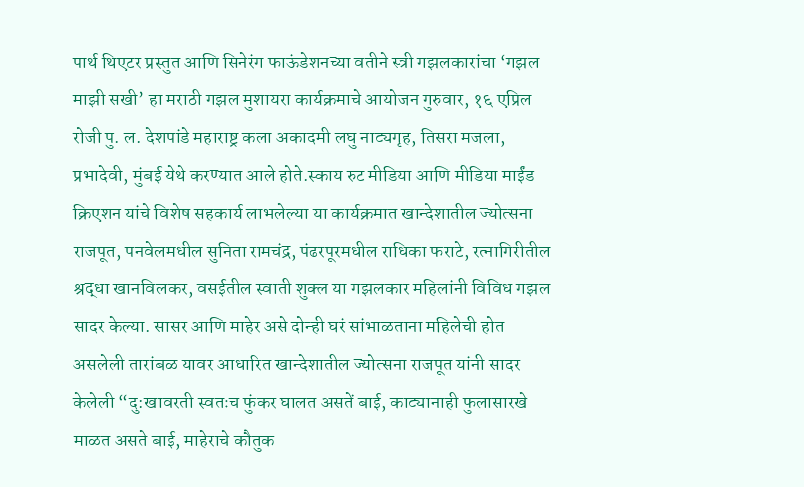पार्थ थिएटर प्रस्तुत आणि सिनेरंग फाऊंडेशनच्या वतीने स्त्री गझलकारांचा ‘गझल माझी सखी’ हा मराठी गझल मुशायरा कार्यक्रमाचे आयोजन गुरुवार, १६ एप्रिल रोजी पु. ल. देशपांडे महाराष्ट्र कला अकादमी लघु नाट्यगृह, तिसरा मजला, प्रभादेवी, मुंबई येथे करण्यात आले होते.स्काय रुट मीडिया आणि मीडिया माईंड क्रिएशन यांचे विशेष सहकार्य लाभलेल्या या कार्यक्रमात खान्देशातील ज्योत्सना राजपूत, पनवेलमधील सुनिता रामचंद्र, पंढरपूरमधील राधिका फराटे, रत्नागिरीतील श्रद्धा खानविलकर, वसईतील स्वाती शुक्ल या गझलकार महिलांनी विविध गझल सादर केल्या. सासर आणि माहेर असे दोन्ही घरं सांभाळताना महिलेची होत असलेली तारांबळ यावर आधारित खान्देशातील ज्योत्सना राजपूत यांनी सादर केलेली “दु:खावरती स्वतःच फुंकर घालत असतें बाई, काट्यानाही फुलासारखे माळत असते बाई, माहेराचे कौतुक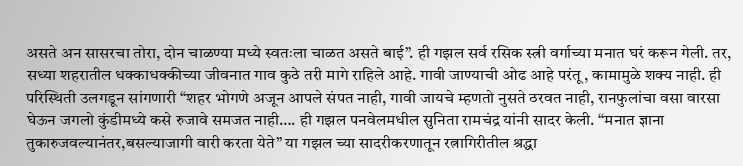असते अन सासरचा तोरा, दोन चाळण्या मध्ये स्वतःला चाळत असते बाई”. ही गझल सर्व रसिक स्त्री वर्गाच्या मनात घरं करून गेली. तर, सध्या शहरातील धक्काधक्कीच्या जीवनात गाव कुठे तरी मागे राहिले आहे. गावी जाण्याची ओढ आहे परंतू, कामामुळे शक्य नाही. ही परिस्थिती उलगडून सांगणारी “शहर भोगणे अजून आपले संपत नाही, गावी जायचे म्हणतो नुसते ठरवत नाही, रानफुलांचा वसा वारसा घेऊन जगलो कुंडीमध्ये कसे रुजावे समजत नाही…. ही गझल पनवेलमधील सुनिता रामचंद्र यांनी सादर केली. “मनात ज्ञाना तुकारुजवल्यानंतर,बसल्याजागी वारी करता येते” या गझल च्या सादरीकरणातून रत्नागिरीतील श्रद्धा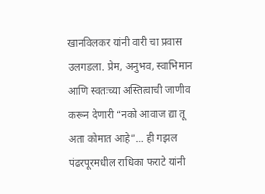खानविलकर यांनी वारी चा प्रवास उलगडला. प्रेम, अनुभव, स्वाभिमान आणि स्वतःच्या अस्तित्वाची जाणीव करून देणारी “नको आवाज द्या तू अता कोमात आहे”… ही गझल पंढरपूरमधील राधिका फराटे यांनी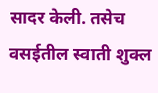सादर केली. तसेच वसईतील स्वाती शुक्ल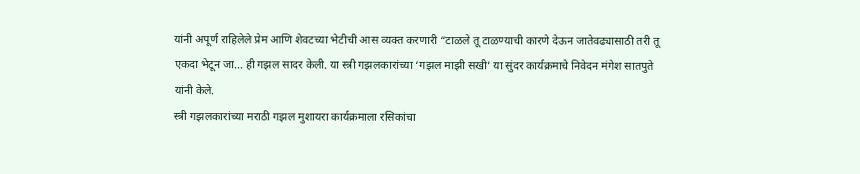यांनी अपूर्ण राहिलेले प्रेम आणि शेवटच्या भेटीची आस व्यक्त करणारी “टाळले तू टाळण्याची कारणे देऊन जातेवढ्यासाठी तरी तू एकदा भेटून जा… ही गझल सादर केली. या स्त्री गझलकारांच्या ‘गझल माझी सखी’ या सुंदर कार्यक्रमाचे निवेदन मंगेश सातपुते यांनी केले.
स्त्री गझलकारांच्या मराठी गझल मुशायरा कार्यक्रमाला रसिकांचा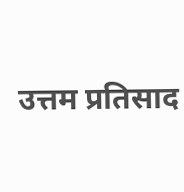उत्तम प्रतिसाद